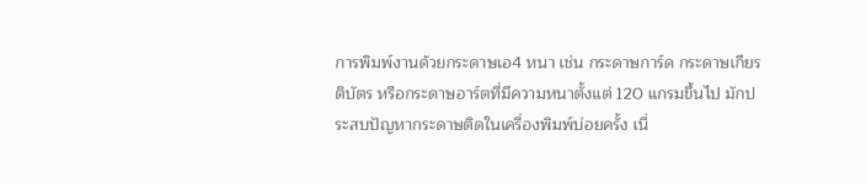การพิมพ์งานด้วยกระดาษเอ4 หนา เช่น กระดาษการ์ด กระดาษเกียรติบัตร หรือกระดาษอาร์ตที่มีความหนาตั้งแต่ 120 แกรมขึ้นไป มักประสบปัญหากระดาษติดในเครื่องพิมพ์บ่อยครั้ง เนื่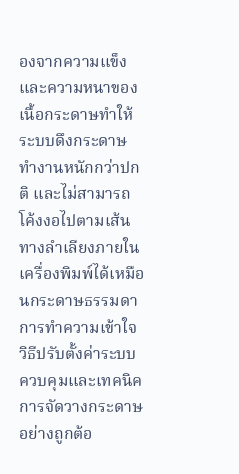องจากความแข็งและความหนาของเนื้อกระดาษทำให้ระบบดึงกระดาษทำงานหนักกว่าปกติ และไม่สามารถโค้งงอไปตามเส้นทางลำเลียงภายในเครื่องพิมพ์ได้เหมือนกระดาษธรรมดา การทำความเข้าใจวิธีปรับตั้งค่าระบบควบคุมและเทคนิคการจัดวางกระดาษอย่างถูกต้อ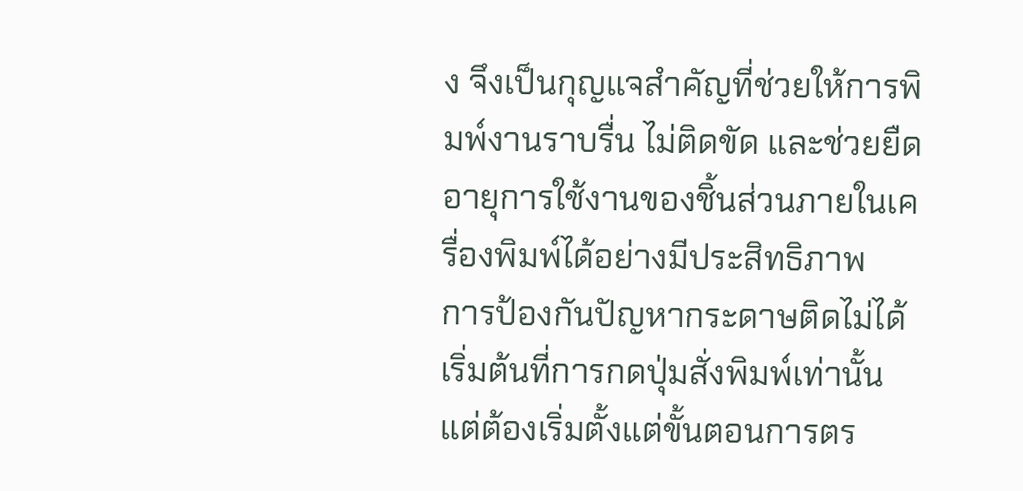ง จึงเป็นกุญแจสำคัญที่ช่วยให้การพิมพ์งานราบรื่น ไม่ติดขัด และช่วยยืดอายุการใช้งานของชิ้นส่วนภายในเครื่องพิมพ์ได้อย่างมีประสิทธิภาพ
การป้องกันปัญหากระดาษติดไม่ได้เริ่มต้นที่การกดปุ่มสั่งพิมพ์เท่านั้น แต่ต้องเริ่มตั้งแต่ขั้นตอนการตร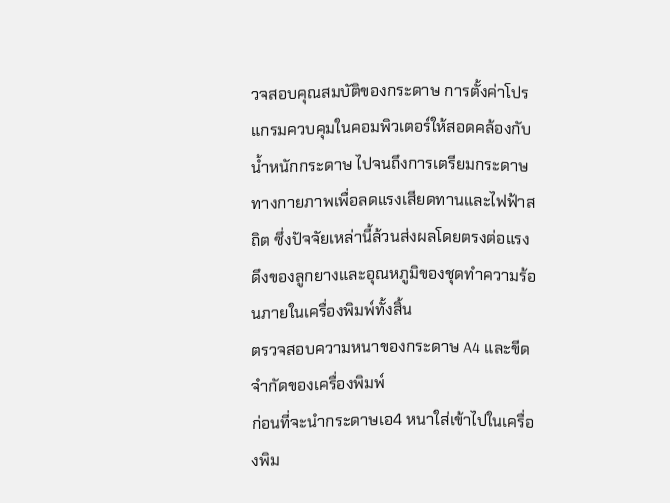วจสอบคุณสมบัติของกระดาษ การตั้งค่าโปรแกรมควบคุมในคอมพิวเตอร์ให้สอดคล้องกับน้ำหนักกระดาษ ไปจนถึงการเตรียมกระดาษทางกายภาพเพื่อลดแรงเสียดทานและไฟฟ้าสถิต ซึ่งปัจจัยเหล่านี้ล้วนส่งผลโดยตรงต่อแรงดึงของลูกยางและอุณหภูมิของชุดทำความร้อนภายในเครื่องพิมพ์ทั้งสิ้น
ตรวจสอบความหนาของกระดาษ A4 และขีดจำกัดของเครื่องพิมพ์
ก่อนที่จะนำกระดาษเอ4 หนาใส่เข้าไปในเครื่องพิม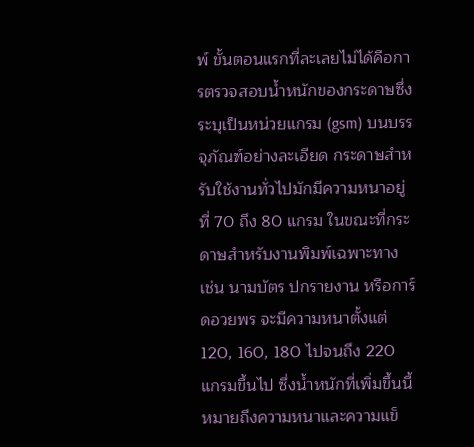พ์ ขั้นตอนแรกที่ละเลยไม่ได้คือการตรวจสอบน้ำหนักของกระดาษซึ่งระบุเป็นหน่วยแกรม (gsm) บนบรรจุภัณฑ์อย่างละเอียด กระดาษสำหรับใช้งานทั่วไปมักมีความหนาอยู่ที่ 70 ถึง 80 แกรม ในขณะที่กระดาษสำหรับงานพิมพ์เฉพาะทาง เช่น นามบัตร ปกรายงาน หรือการ์ดอวยพร จะมีความหนาตั้งแต่ 120, 160, 180 ไปจนถึง 220 แกรมขึ้นไป ซึ่งน้ำหนักที่เพิ่มขึ้นนี้หมายถึงความหนาและความแข็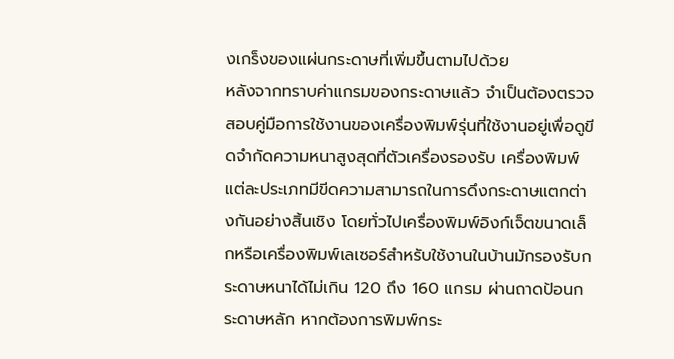งเกร็งของแผ่นกระดาษที่เพิ่มขึ้นตามไปด้วย
หลังจากทราบค่าแกรมของกระดาษแล้ว จำเป็นต้องตรวจสอบคู่มือการใช้งานของเครื่องพิมพ์รุ่นที่ใช้งานอยู่เพื่อดูขีดจำกัดความหนาสูงสุดที่ตัวเครื่องรองรับ เครื่องพิมพ์แต่ละประเภทมีขีดความสามารถในการดึงกระดาษแตกต่างกันอย่างสิ้นเชิง โดยทั่วไปเครื่องพิมพ์อิงก์เจ็ตขนาดเล็กหรือเครื่องพิมพ์เลเซอร์สำหรับใช้งานในบ้านมักรองรับกระดาษหนาได้ไม่เกิน 120 ถึง 160 แกรม ผ่านถาดป้อนกระดาษหลัก หากต้องการพิมพ์กระ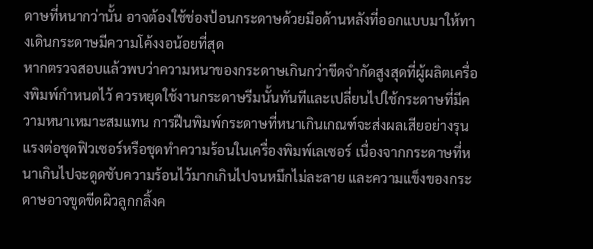ดาษที่หนากว่านั้น อาจต้องใช้ช่องป้อนกระดาษด้วยมือด้านหลังที่ออกแบบมาให้ทางเดินกระดาษมีความโค้งงอน้อยที่สุด
หากตรวจสอบแล้วพบว่าความหนาของกระดาษเกินกว่าขีดจำกัดสูงสุดที่ผู้ผลิตเครื่องพิมพ์กำหนดไว้ ควรหยุดใช้งานกระดาษรีมนั้นทันทีและเปลี่ยนไปใช้กระดาษที่มีความหนาเหมาะสมแทน การฝืนพิมพ์กระดาษที่หนาเกินเกณฑ์จะส่งผลเสียอย่างรุนแรงต่อชุดฟิวเซอร์หรือชุดทำความร้อนในเครื่องพิมพ์เลเซอร์ เนื่องจากกระดาษที่หนาเกินไปจะดูดซับความร้อนไว้มากเกินไปจนหมึกไม่ละลาย และความแข็งของกระดาษอาจขูดขีดผิวลูกกลิ้งค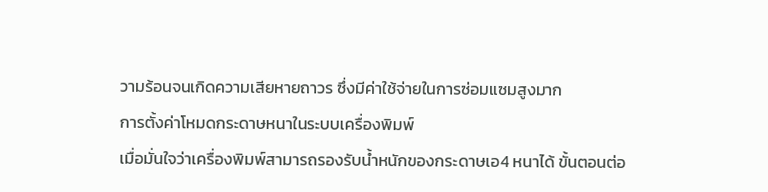วามร้อนจนเกิดความเสียหายถาวร ซึ่งมีค่าใช้จ่ายในการซ่อมแซมสูงมาก
การตั้งค่าโหมดกระดาษหนาในระบบเครื่องพิมพ์
เมื่อมั่นใจว่าเครื่องพิมพ์สามารถรองรับน้ำหนักของกระดาษเอ4 หนาได้ ขั้นตอนต่อ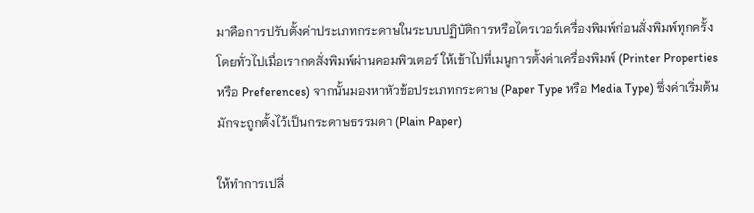มาคือการปรับตั้งค่าประเภทกระดาษในระบบปฏิบัติการหรือไดรเวอร์เครื่องพิมพ์ก่อนสั่งพิมพ์ทุกครั้ง โดยทั่วไปเมื่อเรากดสั่งพิมพ์ผ่านคอมพิวเตอร์ ให้เข้าไปที่เมนูการตั้งค่าเครื่องพิมพ์ (Printer Properties หรือ Preferences) จากนั้นมองหาหัวข้อประเภทกระดาษ (Paper Type หรือ Media Type) ซึ่งค่าเริ่มต้นมักจะถูกตั้งไว้เป็นกระดาษธรรมดา (Plain Paper)

ให้ทำการเปลี่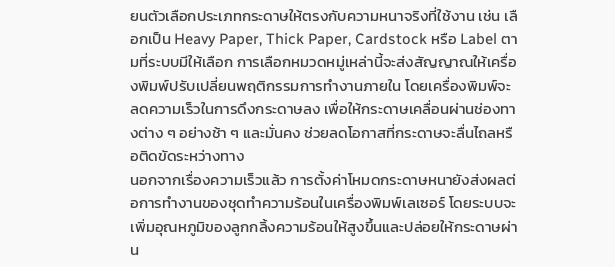ยนตัวเลือกประเภทกระดาษให้ตรงกับความหนาจริงที่ใช้งาน เช่น เลือกเป็น Heavy Paper, Thick Paper, Cardstock หรือ Label ตามที่ระบบมีให้เลือก การเลือกหมวดหมู่เหล่านี้จะส่งสัญญาณให้เครื่องพิมพ์ปรับเปลี่ยนพฤติกรรมการทำงานภายใน โดยเครื่องพิมพ์จะลดความเร็วในการดึงกระดาษลง เพื่อให้กระดาษเคลื่อนผ่านช่องทางต่าง ๆ อย่างช้า ๆ และมั่นคง ช่วยลดโอกาสที่กระดาษจะลื่นไถลหรือติดขัดระหว่างทาง
นอกจากเรื่องความเร็วแล้ว การตั้งค่าโหมดกระดาษหนายังส่งผลต่อการทำงานของชุดทำความร้อนในเครื่องพิมพ์เลเซอร์ โดยระบบจะเพิ่มอุณหภูมิของลูกกลิ้งความร้อนให้สูงขึ้นและปล่อยให้กระดาษผ่าน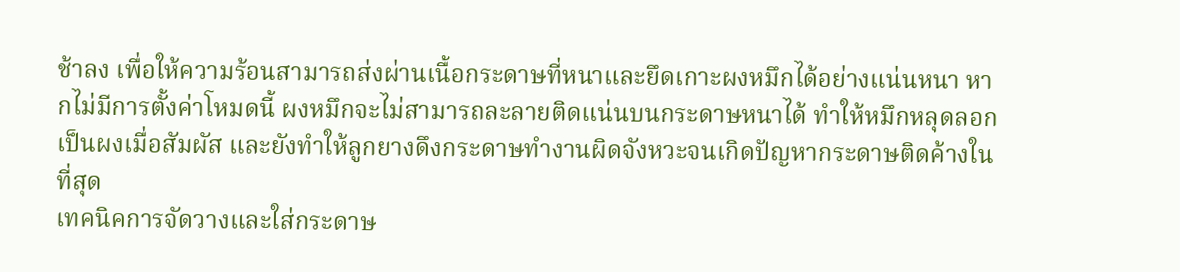ช้าลง เพื่อให้ความร้อนสามารถส่งผ่านเนื้อกระดาษที่หนาและยึดเกาะผงหมึกได้อย่างแน่นหนา หากไม่มีการตั้งค่าโหมดนี้ ผงหมึกจะไม่สามารถละลายติดแน่นบนกระดาษหนาได้ ทำให้หมึกหลุดลอกเป็นผงเมื่อสัมผัส และยังทำให้ลูกยางดึงกระดาษทำงานผิดจังหวะจนเกิดปัญหากระดาษติดค้างในที่สุด
เทคนิคการจัดวางและใส่กระดาษ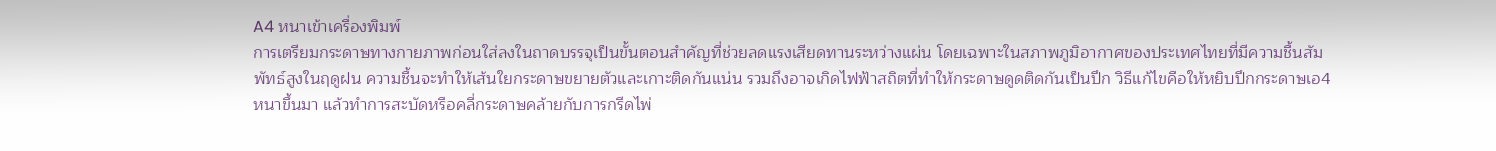A4 หนาเข้าเครื่องพิมพ์
การเตรียมกระดาษทางกายภาพก่อนใส่ลงในถาดบรรจุเป็นขั้นตอนสำคัญที่ช่วยลดแรงเสียดทานระหว่างแผ่น โดยเฉพาะในสภาพภูมิอากาศของประเทศไทยที่มีความชื้นสัมพัทธ์สูงในฤดูฝน ความชื้นจะทำให้เส้นใยกระดาษขยายตัวและเกาะติดกันแน่น รวมถึงอาจเกิดไฟฟ้าสถิตที่ทำให้กระดาษดูดติดกันเป็นปึก วิธีแก้ไขคือให้หยิบปึกกระดาษเอ4 หนาขึ้นมา แล้วทำการสะบัดหรือคลี่กระดาษคล้ายกับการกรีดไพ่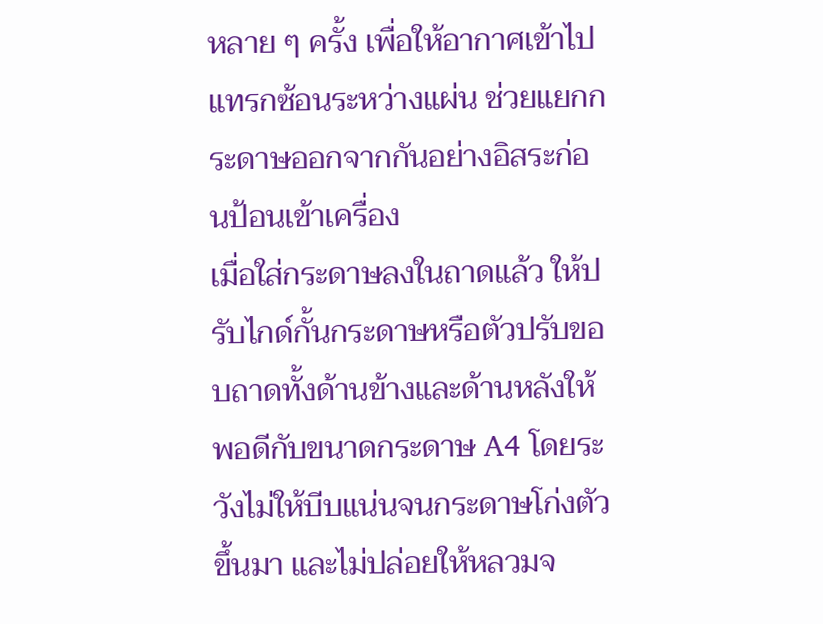หลาย ๆ ครั้ง เพื่อให้อากาศเข้าไปแทรกซ้อนระหว่างแผ่น ช่วยแยกกระดาษออกจากกันอย่างอิสระก่อนป้อนเข้าเครื่อง
เมื่อใส่กระดาษลงในถาดแล้ว ให้ปรับไกด์กั้นกระดาษหรือตัวปรับขอบถาดทั้งด้านข้างและด้านหลังให้พอดีกับขนาดกระดาษ A4 โดยระวังไม่ให้บีบแน่นจนกระดาษโก่งตัวขึ้นมา และไม่ปล่อยให้หลวมจ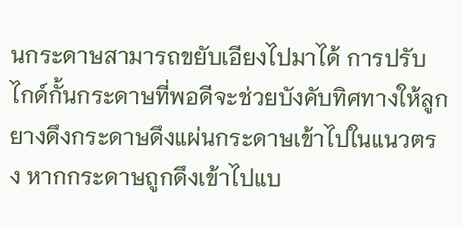นกระดาษสามารถขยับเอียงไปมาได้ การปรับไกด์กั้นกระดาษที่พอดีจะช่วยบังคับทิศทางให้ลูกยางดึงกระดาษดึงแผ่นกระดาษเข้าไปในแนวตรง หากกระดาษถูกดึงเข้าไปแบ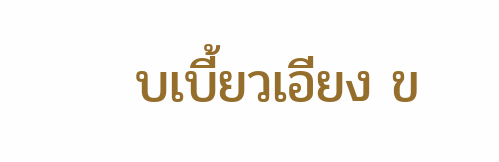บเบี้ยวเอียง ข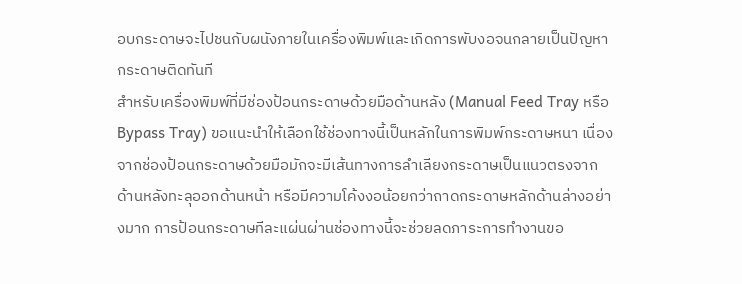อบกระดาษจะไปชนกับผนังภายในเครื่องพิมพ์และเกิดการพับงอจนกลายเป็นปัญหากระดาษติดทันที
สำหรับเครื่องพิมพ์ที่มีช่องป้อนกระดาษด้วยมือด้านหลัง (Manual Feed Tray หรือ Bypass Tray) ขอแนะนำให้เลือกใช้ช่องทางนี้เป็นหลักในการพิมพ์กระดาษหนา เนื่องจากช่องป้อนกระดาษด้วยมือมักจะมีเส้นทางการลำเลียงกระดาษเป็นแนวตรงจากด้านหลังทะลุออกด้านหน้า หรือมีความโค้งงอน้อยกว่าถาดกระดาษหลักด้านล่างอย่างมาก การป้อนกระดาษทีละแผ่นผ่านช่องทางนี้จะช่วยลดภาระการทำงานขอ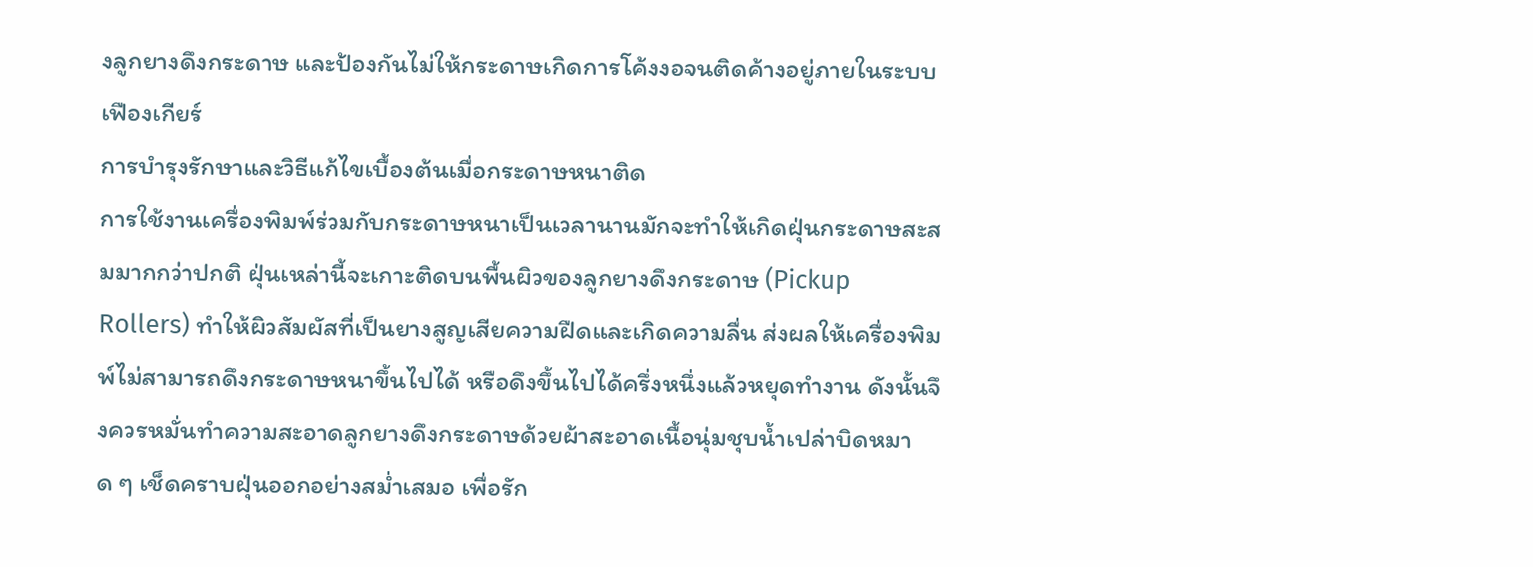งลูกยางดึงกระดาษ และป้องกันไม่ให้กระดาษเกิดการโค้งงอจนติดค้างอยู่ภายในระบบเฟืองเกียร์
การบำรุงรักษาและวิธีแก้ไขเบื้องต้นเมื่อกระดาษหนาติด
การใช้งานเครื่องพิมพ์ร่วมกับกระดาษหนาเป็นเวลานานมักจะทำให้เกิดฝุ่นกระดาษสะสมมากกว่าปกติ ฝุ่นเหล่านี้จะเกาะติดบนพื้นผิวของลูกยางดึงกระดาษ (Pickup Rollers) ทำให้ผิวสัมผัสที่เป็นยางสูญเสียความฝืดและเกิดความลื่น ส่งผลให้เครื่องพิมพ์ไม่สามารถดึงกระดาษหนาขึ้นไปได้ หรือดึงขึ้นไปได้ครึ่งหนึ่งแล้วหยุดทำงาน ดังนั้นจึงควรหมั่นทำความสะอาดลูกยางดึงกระดาษด้วยผ้าสะอาดเนื้อนุ่มชุบน้ำเปล่าบิดหมาด ๆ เช็ดคราบฝุ่นออกอย่างสม่ำเสมอ เพื่อรัก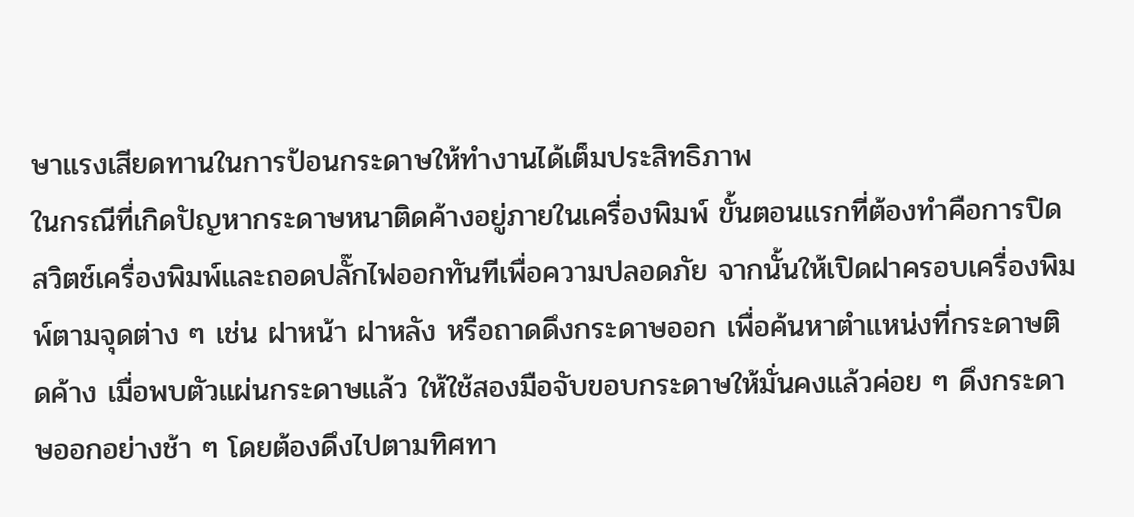ษาแรงเสียดทานในการป้อนกระดาษให้ทำงานได้เต็มประสิทธิภาพ
ในกรณีที่เกิดปัญหากระดาษหนาติดค้างอยู่ภายในเครื่องพิมพ์ ขั้นตอนแรกที่ต้องทำคือการปิดสวิตช์เครื่องพิมพ์และถอดปลั๊กไฟออกทันทีเพื่อความปลอดภัย จากนั้นให้เปิดฝาครอบเครื่องพิมพ์ตามจุดต่าง ๆ เช่น ฝาหน้า ฝาหลัง หรือถาดดึงกระดาษออก เพื่อค้นหาตำแหน่งที่กระดาษติดค้าง เมื่อพบตัวแผ่นกระดาษแล้ว ให้ใช้สองมือจับขอบกระดาษให้มั่นคงแล้วค่อย ๆ ดึงกระดาษออกอย่างช้า ๆ โดยต้องดึงไปตามทิศทา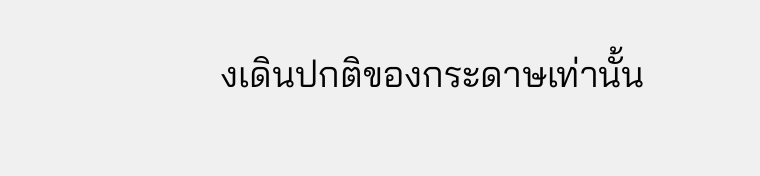งเดินปกติของกระดาษเท่านั้น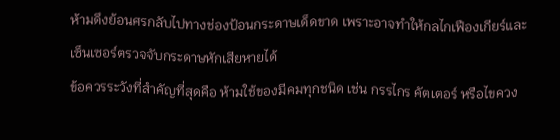ห้ามดึงย้อนศรกลับไปทางช่องป้อนกระดาษเด็ดขาด เพราะอาจทำให้กลไกเฟืองเกียร์และเซ็นเซอร์ตรวจจับกระดาษหักเสียหายได้
ข้อควรระวังที่สำคัญที่สุดคือ ห้ามใช้ของมีคมทุกชนิด เช่น กรรไกร คัตเตอร์ หรือไขควง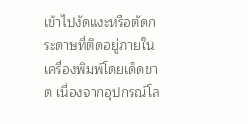เข้าไปงัดแงะหรือตัดกระดาษที่ติดอยู่ภายในเครื่องพิมพ์โดยเด็ดขาด เนื่องจากอุปกรณ์โล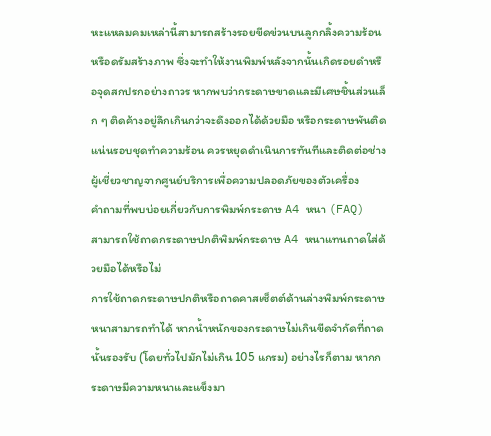หะแหลมคมเหล่านี้สามารถสร้างรอยขีดข่วนบนลูกกลิ้งความร้อนหรือดรัมสร้างภาพ ซึ่งจะทำให้งานพิมพ์หลังจากนั้นเกิดรอยดำหรือจุดสกปรกอย่างถาวร หากพบว่ากระดาษขาดและมีเศษชิ้นส่วนเล็ก ๆ ติดค้างอยู่ลึกเกินกว่าจะดึงออกได้ด้วยมือ หรือกระดาษพันติดแน่นรอบชุดทำความร้อน ควรหยุดดำเนินการทันทีและติดต่อช่างผู้เชี่ยวชาญจากศูนย์บริการเพื่อความปลอดภัยของตัวเครื่อง
คำถามที่พบบ่อยเกี่ยวกับการพิมพ์กระดาษ A4 หนา (FAQ)
สามารถใช้ถาดกระดาษปกติพิมพ์กระดาษ A4 หนาแทนถาดใส่ด้วยมือได้หรือไม่
การใช้ถาดกระดาษปกติหรือถาดคาสเซ็ตต์ด้านล่างพิมพ์กระดาษหนาสามารถทำได้ หากน้ำหนักของกระดาษไม่เกินขีดจำกัดที่ถาดนั้นรองรับ (โดยทั่วไปมักไม่เกิน 105 แกรม) อย่างไรก็ตาม หากกระดาษมีความหนาและแข็งมา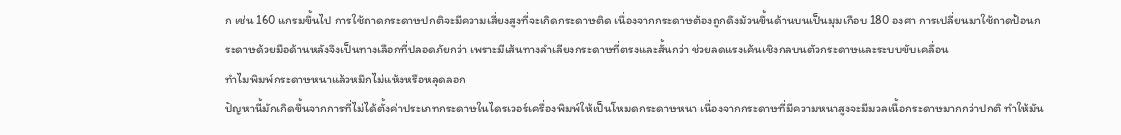ก เช่น 160 แกรมขึ้นไป การใช้ถาดกระดาษปกติจะมีความเสี่ยงสูงที่จะเกิดกระดาษติด เนื่องจากกระดาษต้องถูกดึงม้วนขึ้นด้านบนเป็นมุมเกือบ 180 องศา การเปลี่ยนมาใช้ถาดป้อนกระดาษด้วยมือด้านหลังจึงเป็นทางเลือกที่ปลอดภัยกว่า เพราะมีเส้นทางลำเลียงกระดาษที่ตรงและสั้นกว่า ช่วยลดแรงเค้นเชิงกลบนตัวกระดาษและระบบขับเคลื่อน
ทำไมพิมพ์กระดาษหนาแล้วหมึกไม่แห้งหรือหลุดลอก
ปัญหานี้มักเกิดขึ้นจากการที่ไม่ได้ตั้งค่าประเภทกระดาษในไดรเวอร์เครื่องพิมพ์ให้เป็นโหมดกระดาษหนา เนื่องจากกระดาษที่มีความหนาสูงจะมีมวลเนื้อกระดาษมากกว่าปกติ ทำให้มัน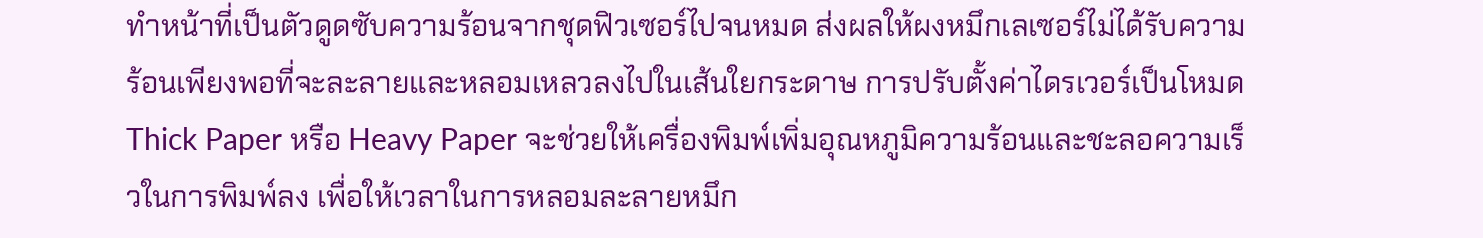ทำหน้าที่เป็นตัวดูดซับความร้อนจากชุดฟิวเซอร์ไปจนหมด ส่งผลให้ผงหมึกเลเซอร์ไม่ได้รับความร้อนเพียงพอที่จะละลายและหลอมเหลวลงไปในเส้นใยกระดาษ การปรับตั้งค่าไดรเวอร์เป็นโหมด Thick Paper หรือ Heavy Paper จะช่วยให้เครื่องพิมพ์เพิ่มอุณหภูมิความร้อนและชะลอความเร็วในการพิมพ์ลง เพื่อให้เวลาในการหลอมละลายหมึก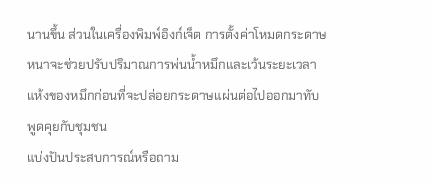นานขึ้น ส่วนในเครื่องพิมพ์อิงก์เจ็ต การตั้งค่าโหมดกระดาษหนาจะช่วยปรับปริมาณการพ่นน้ำหมึกและเว้นระยะเวลาแห้งของหมึกก่อนที่จะปล่อยกระดาษแผ่นต่อไปออกมาทับ
พูดคุยกับชุมชน
แบ่งปันประสบการณ์หรือถาม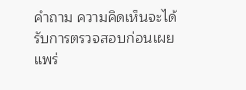คำถาม ความคิดเห็นจะได้รับการตรวจสอบก่อนเผยแพร่